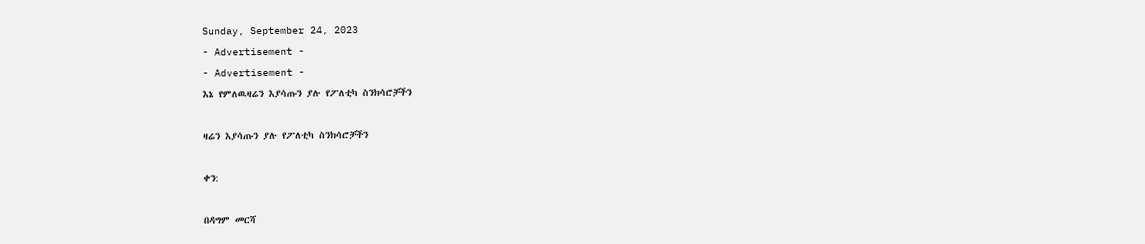Sunday, September 24, 2023
- Advertisement -
- Advertisement -
እኔ የምለዉዛሬን እያሳጡን ያሉ የፖለቲካ ስንክሳሮቻችን

ዛሬን እያሳጡን ያሉ የፖለቲካ ስንክሳሮቻችን

ቀን:

በዳግም መርሻ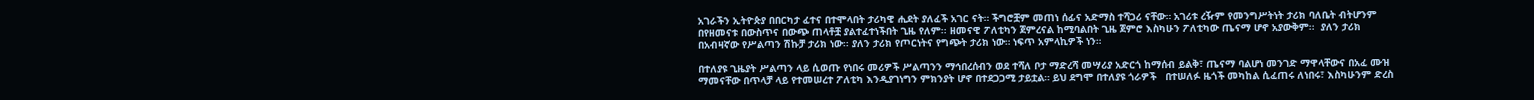አገራችን ኢትዮጵያ በበርካታ ፈተና በተሞላበት ታሪካዊ ሒደት ያለፈች አገር ናት። ችግሮቿም መጠነ ሰፊና አድማስ ተሻጋሪ ናቸው። አገሪቱ ረዥም የመንግሥትነት ታሪክ ባለቤት ብትሆንም  በየዘመናቱ በውስጥና በውጭ ጠላቶቿ ያልተፈተነችበት ጊዜ የለም፡፡ ዘመናዊ ፖለቲካን ጀምረናል ከሚባልበት ጊዜ ጀምሮ እስካሁን ፖለቲካው ጤናማ ሆኖ አያውቅም፡፡  ያለን ታሪክ በአብዛኛው የሥልጣን ሽኩቻ ታሪክ ነው፡፡ ያለን ታሪክ የጦርነትና የግጭት ታሪክ ነው። ነፍጥ አምላኪዎች ነን።

በተለያዩ ጊዜያት ሥልጣን ላይ ሲወጡ የነበሩ መሪዎች ሥልጣንን ማኅበረሰብን ወደ ተሻለ ቦታ ማድረሻ መሣሪያ አድርጎ ከማሰብ ይልቅ፣ ጤናማ ባልሆነ መንገድ ማዋላቸውና በአፈ ሙዝ ማመናቸው በጥላቻ ላይ የተመሠረተ ፖለቲካ እንዲያገነግን ምክንያት ሆኖ በተደጋጋሚ ታይቷል። ይህ ደግሞ በተለያዩ ጎራዎች   በተሠለፉ ዜጎች መካከል ሲፈጠሩ ለነበሩ፣ እስካሁንም ድረስ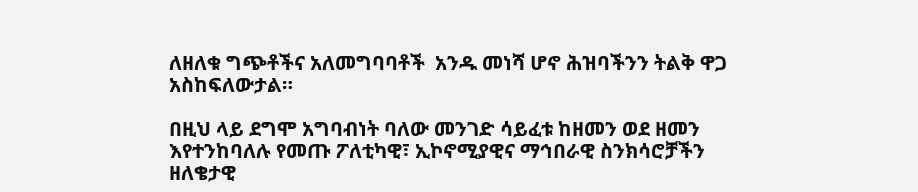ለዘለቁ ግጭቶችና አለመግባባቶች  አንዱ መነሻ ሆኖ ሕዝባችንን ትልቅ ዋጋ አስከፍለውታል።

በዚህ ላይ ደግሞ አግባብነት ባለው መንገድ ሳይፈቱ ከዘመን ወደ ዘመን እየተንከባለሉ የመጡ ፖለቲካዊ፣ ኢኮኖሚያዊና ማኅበራዊ ስንክሳሮቻችን ዘለቄታዊ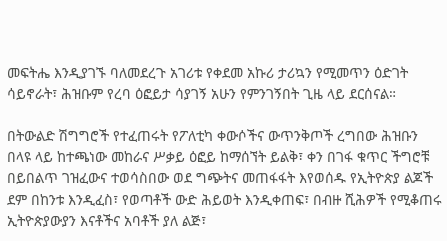መፍትሔ እንዲያገኙ ባለመደረጉ አገሪቱ የቀደመ አኩሪ ታሪኳን የሚመጥን ዕድገት ሳይኖራት፣ ሕዝቡም የረባ ዕፎይታ ሳያገኝ አሁን የምንገኝበት ጊዜ ላይ ደርሰናል።

በትውልድ ሽግግሮች የተፈጠሩት የፖለቲካ ቀውሶችና ውጥንቅጦች ረግበው ሕዝቡን  በላዩ ላይ ከተጫነው መከራና ሥቃይ ዕፎይ ከማሰኘት ይልቅ፣ ቀን በገፋ ቁጥር ችግሮቹ በይበልጥ ገዝፈውና ተወሳስበው ወደ ግጭትና መጠፋፋት እየወሰዱ የኢትዮጵያ ልጆች ደም በከንቱ እንዲፈስ፣ የወጣቶች ውድ ሕይወት እንዲቀጠፍ፣ በብዙ ሺሕዎች የሚቆጠሩ ኢትዮጵያውያን እናቶችና አባቶች ያለ ልጅ፣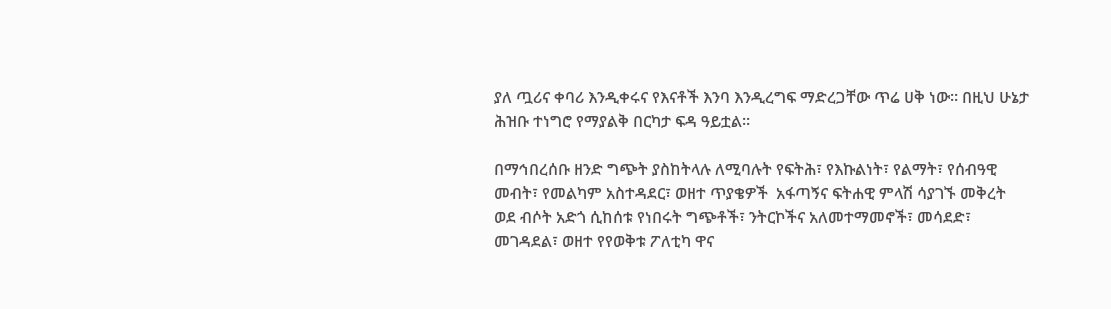ያለ ጧሪና ቀባሪ እንዲቀሩና የእናቶች እንባ እንዲረግፍ ማድረጋቸው ጥሬ ሀቅ ነው። በዚህ ሁኔታ ሕዝቡ ተነግሮ የማያልቅ በርካታ ፍዳ ዓይቷል።

በማኅበረሰቡ ዘንድ ግጭት ያስከትላሉ ለሚባሉት የፍትሕ፣ የእኩልነት፣ የልማት፣ የሰብዓዊ መብት፣ የመልካም አስተዳደር፣ ወዘተ ጥያቄዎች  አፋጣኝና ፍትሐዊ ምላሽ ሳያገኙ መቅረት ወደ ብሶት አድጎ ሲከሰቱ የነበሩት ግጭቶች፣ ንትርኮችና አለመተማመኖች፣ መሳደድ፣ መገዳደል፣ ወዘተ የየወቅቱ ፖለቲካ ዋና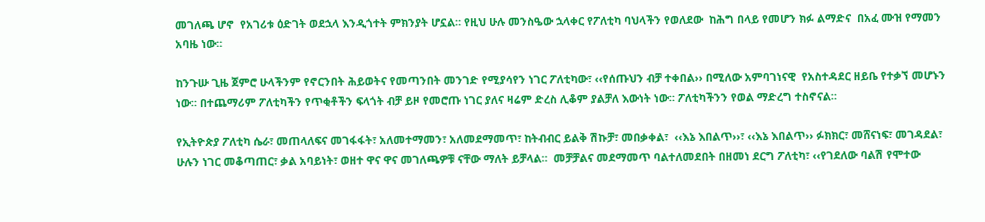መገለጫ ሆኖ  የአገሪቱ ዕድገት ወደኋላ እንዲጎተት ምክንያት ሆኗል። የዚህ ሁሉ መንስዔው ኋላቀር የፖለቲካ ባህላችን የወለደው  ከሕግ በላይ የመሆን ክፉ ልማድና  በአፈ ሙዝ የማመን አባዜ ነው።

ከንጉሡ ጊዜ ጀምሮ ሁላችንም የኖርንበት ሕይወትና የመጣንበት መንገድ የሚያሳየን ነገር ፖለቲካው፣ ‹‹የሰጡህን ብቻ ተቀበል›› በሚለው አምባገነናዊ  የአስተዳደር ዘይቤ የተቃኘ መሆኑን ነው። በተጨማሪም ፖለቲካችን የጥቂቶችን ፍላጎት ብቻ ይዞ የመሮጡ ነገር ያለና ዛሬም ድረስ ሊቆም ያልቻለ እውነት ነው። ፖለቲካችንን የወል ማድረግ ተስኖናል።

የኢትዮጵያ ፖለቲካ ሴራ፣ መጠላለፍና መገፋፋት፣ አለመተማመን፣ አለመደማመጥ፣ ከትብብር ይልቅ ሽኩቻ፣ መበቃቀል፣  ‹‹እኔ እበልጥ››፣ ‹‹እኔ እበልጥ›› ፉክክር፣ መሸናነፍ፣ መገዳደል፣ ሁሉን ነገር መቆጣጠር፣ ቃል አባይነት፣ ወዘተ ዋና ዋና መገለጫዎቹ ናቸው ማለት ይቻላል።  መቻቻልና መደማመጥ ባልተለመደበት በዘመነ ደርግ ፖለቲካ፣ ‹‹የገደለው ባልሽ የሞተው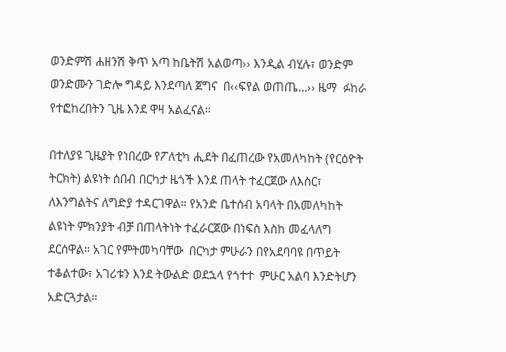ወንድምሽ ሐዘንሽ ቅጥ አጣ ከቤትሽ አልወጣ›› እንዲል ብሂሉ፣ ወንድም ወንድሙን ገድሎ ግዳይ እንደጣለ ጀግና  በ‹‹ፍየል ወጠጤ…›› ዜማ  ፉከራ የተፎከረበትን ጊዜ እንደ ዋዛ አልፈናል።

በተለያዩ ጊዜያት የነበረው የፖለቲካ ሒደት በፈጠረው የአመለካከት (የርዕዮት ትርክት) ልዩነት ሰበብ በርካታ ዜጎች እንደ ጠላት ተፈርጀው ለእስር፣ ለእንግልትና ለግድያ ተዳርገዋል። የአንድ ቤተሰብ አባላት በአመለካከት ልዩነት ምክንያት ብቻ በጠላትነት ተፈራርጀው በነፍስ እስከ መፈላለግ ደርሰዋል። አገር የምትመካባቸው  በርካታ ምሁራን በየአደባባዩ በጥይት ተቆልተው፣ አገሪቱን እንደ ትውልድ ወደኋላ የጎተተ  ምሁር አልባ እንድትሆን አድርጓታል።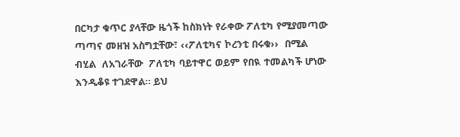በርካታ ቁጥር ያላቸው ዜጎች ከስክነት የራቀው ፖለቲካ የሚያመጣው ጣጣና መዘዝ አስግቷቸው፣ ‹‹ፖለቲካና ኮረንቲ በሩቁ››  በሚል ብሂል  ለአገራቸው  ፖለቲካ ባይተዋር ወይም የበዪ ተመልካች ሆነው እንዲቆዩ ተገደዋል። ይህ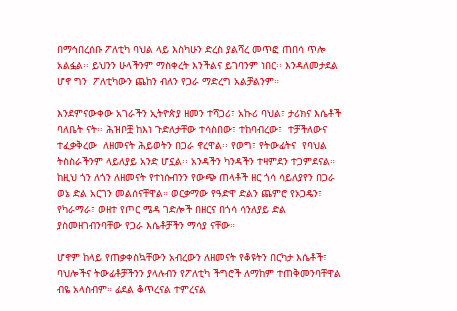በማኅበረሰቡ ፖለቲካ ባህል ላይ እስካሁን ድረስ ያልሻረ መጥፎ ጠበሳ ጥሎ አልፏል፡፡ ይህንን ሁላችንም ማስቀረት እንችልና ይገባንም ነበር፡፡ እንዳለመታደል ሆኖ ግን  ፖለቲካውን ጨከን ብለን የጋራ ማድረግ አልቻልንም።

እንደምናውቀው አገራችን ኢትዮጵያ ዘመን ተሻጋሪ፣ አኩሪ ባህል፣ ታሪክና እሴቶች ባለቤት ናት፡፡ ሕዝቦቿ ከእነ ጉድለታቸው ተሳስበው፣ ተከባብረው፣  ተቻችለውና ተፈቃቅረው  ለዘመናት ሕይወትን በጋራ ኖረዋል፡፡ የወግ፣ የትውፊትና  የባህል ትስስራችንም ላይለያይ አንድ ሆኗል፡፡ አንዳችን ካንዳችን ተዛምደን ተጋምደናል። ከዚህ ጎን ለጎን ለዘመናት የተነሱብንን የውጭ ጠላቶች ዘር ጎሳ ሳይለያየን በጋራ ወኔ ድል አርገን መልሰናቸዋል። ወርቃማው የዓድዋ ድልን ጨምሮ የኦጋዴን፣  የካራማራ፣ ወዘተ የጦር ሜዳ ገድሎች በዘርና በጎሳ ሳንለያይ ድል ያስመዘገብንባቸው የጋራ እሴቶቻችን ማሳያ ናቸው።

ሆኖም ከላይ የጠቃቀስኳቸውን አብረውን ለዘመናት የቆዩትን በርካታ እሴቶች፣ ባህሎችና ትውፊቶቻችንን ያላሉብን የፖለቲካ ችግሮች ለማከም ተጠቅመንባቸዋል ብዬ አላስብም። ፊደል ቆጥረናል ተምረናል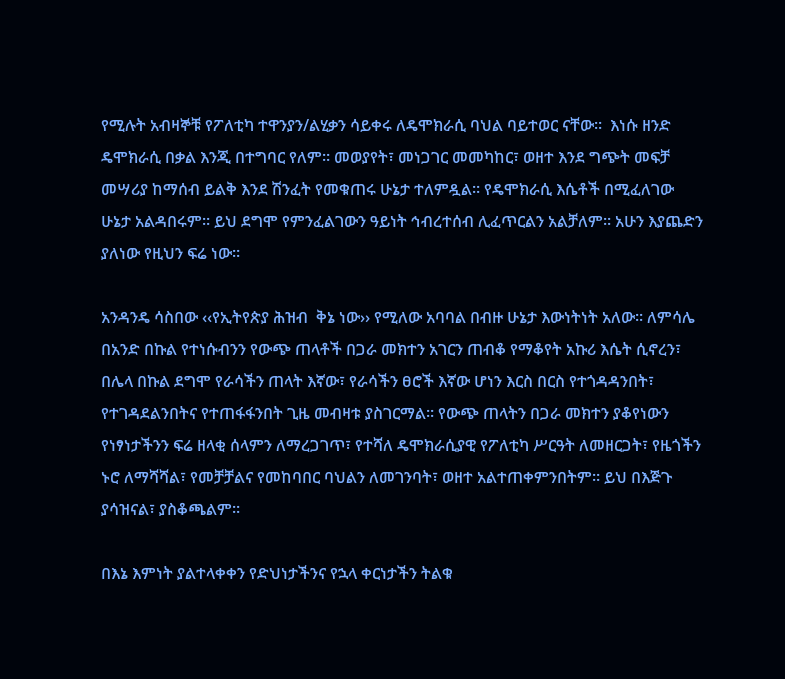የሚሉት አብዛኞቹ የፖለቲካ ተዋንያን/ልሂቃን ሳይቀሩ ለዴሞክራሲ ባህል ባይተወር ናቸው።  እነሱ ዘንድ ዴሞክራሲ በቃል እንጂ በተግባር የለም። መወያየት፣ መነጋገር መመካከር፣ ወዘተ እንደ ግጭት መፍቻ መሣሪያ ከማሰብ ይልቅ እንደ ሽንፈት የመቁጠሩ ሁኔታ ተለምዷል። የዴሞክራሲ እሴቶች በሚፈለገው ሁኔታ አልዳበሩም። ይህ ደግሞ የምንፈልገውን ዓይነት ኅብረተሰብ ሊፈጥርልን አልቻለም። አሁን እያጨድን ያለነው የዚህን ፍሬ ነው።

አንዳንዴ ሳስበው ‹‹የኢትየጵያ ሕዝብ  ቅኔ ነው›› የሚለው አባባል በብዙ ሁኔታ እውነትነት አለው፡፡ ለምሳሌ በአንድ በኩል የተነሱብንን የውጭ ጠላቶች በጋራ መክተን አገርን ጠብቆ የማቆየት አኩሪ እሴት ሲኖረን፣ በሌላ በኩል ደግሞ የራሳችን ጠላት እኛው፣ የራሳችን ፀሮች እኛው ሆነን እርስ በርስ የተጎዳዳንበት፣ የተገዳደልንበትና የተጠፋፋንበት ጊዜ መብዛቱ ያስገርማል። የውጭ ጠላትን በጋራ መክተን ያቆየነውን የነፃነታችንን ፍሬ ዘላቂ ሰላምን ለማረጋገጥ፣ የተሻለ ዴሞክራሲያዊ የፖለቲካ ሥርዓት ለመዘርጋት፣ የዜጎችን  ኑሮ ለማሻሻል፣ የመቻቻልና የመከባበር ባህልን ለመገንባት፣ ወዘተ አልተጠቀምንበትም። ይህ በእጅጉ ያሳዝናል፣ ያስቆጫልም።

በእኔ እምነት ያልተላቀቀን የድህነታችንና የኋላ ቀርነታችን ትልቁ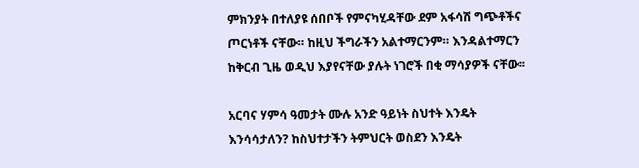ምክንያት በተለያዩ ሰበቦች የምናካሂዳቸው ደም አፋሳሽ ግጭቶችና ጦርነቶች ናቸው። ከዚህ ችግራችን አልተማርንም። እንዳልተማርን ከቅርብ ጊዜ ወዲህ እያየናቸው ያሉት ነገሮች በቂ ማሳያዎች ናቸው፡፡

አርባና ሃምሳ ዓመታት ሙሉ አንድ ዓይነት ስህተት እንዴት እንሳሳታለን? ከስህተታችን ትምህርት ወስደን እንዴት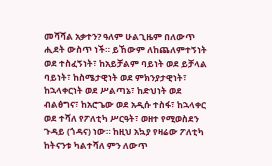መሻሻል አቃተን? ዓለም ሁልጊዜም በለውጥ ሒደት ውስጥ ነች። ይኸውም ለከጨለምተኝነት ወደ ተስፈኝነት፣ ከአይቻልም ባይነት ወደ ይቻላል ባይነት፣ ከስሜታዊነት ወደ ምክንያታዊነት፣ ከኋላቀርነት ወደ ሥልጣኔ፣ ከድህነት ወደ ብልፅግና፣ ከአሮጌው ወደ አዲሱ ተስፋ፣ ከኋላቀር ወደ ተሻለ የፖለቲካ ሥርዓት፣ ወዘተ የሚወስደን ጉዳይ (ጎዳና) ነው። ከዚህ አኳያ የዛሬው ፖለቲካ ከትናንቱ ካልተሻለ ምን ለውጥ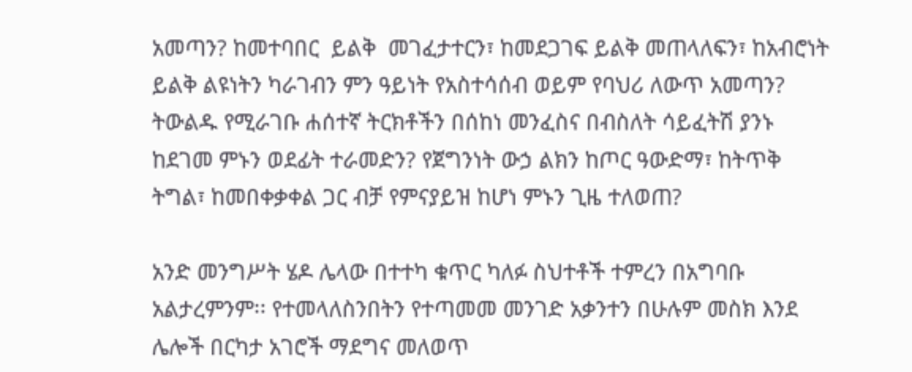አመጣን? ከመተባበር  ይልቅ  መገፈታተርን፣ ከመደጋገፍ ይልቅ መጠላለፍን፣ ከአብሮነት ይልቅ ልዩነትን ካራገብን ምን ዓይነት የአስተሳሰብ ወይም የባህሪ ለውጥ አመጣን? ትውልዱ የሚራገቡ ሐሰተኛ ትርክቶችን በሰከነ መንፈስና በብስለት ሳይፈትሽ ያንኑ ከደገመ ምኑን ወደፊት ተራመድን? የጀግንነት ውኃ ልክን ከጦር ዓውድማ፣ ከትጥቅ ትግል፣ ከመበቀቃቀል ጋር ብቻ የምናያይዝ ከሆነ ምኑን ጊዜ ተለወጠ?

አንድ መንግሥት ሄዶ ሌላው በተተካ ቁጥር ካለፉ ስህተቶች ተምረን በአግባቡ አልታረምንም፡፡ የተመላለስንበትን የተጣመመ መንገድ አቃንተን በሁሉም መስክ እንደ ሌሎች በርካታ አገሮች ማደግና መለወጥ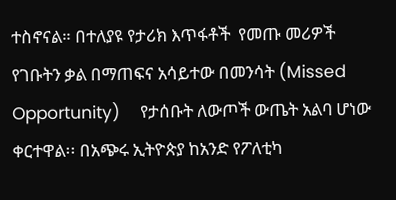ተስኖናል። በተለያዩ የታሪክ እጥፋቶች  የመጡ መሪዎች የገቡትን ቃል በማጠፍና አሳይተው በመንሳት (Missed Opportunity)    የታሰቡት ለውጦች ውጤት አልባ ሆነው ቀርተዋል፡፡ በአጭሩ ኢትዮጵያ ከአንድ የፖለቲካ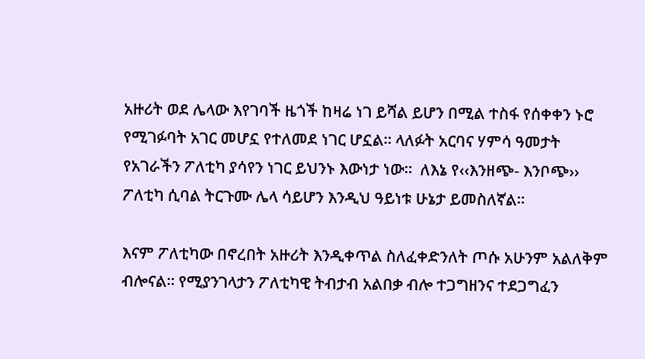አዙሪት ወደ ሌላው እየገባች ዜጎች ከዛሬ ነገ ይሻል ይሆን በሚል ተስፋ የሰቀቀን ኑሮ የሚገፉባት አገር መሆኗ የተለመደ ነገር ሆኗል። ላለፉት አርባና ሃምሳ ዓመታት የአገራችን ፖለቲካ ያሳየን ነገር ይህንኑ እውነታ ነው፡፡  ለእኔ የ‹‹እንዘጭ- እንቦጭ›› ፖለቲካ ሲባል ትርጉሙ ሌላ ሳይሆን እንዲህ ዓይነቱ ሁኔታ ይመስለኛል።

እናም ፖለቲካው በኖረበት አዙሪት እንዲቀጥል ስለፈቀድንለት ጦሱ አሁንም አልለቅም ብሎናል፡፡ የሚያንገላታን ፖለቲካዊ ትብታብ አልበቃ ብሎ ተጋግዘንና ተደጋግፈን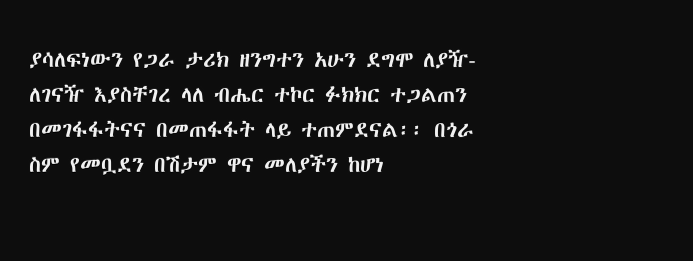ያሳለፍነውን የጋራ ታሪክ ዘንግተን አሁን ደግሞ ለያዥ-ለገናዥ እያስቸገረ ላለ ብሔር ተኮር ፉክክር ተጋልጠን በመገፋፋትናና በመጠፋፋት ላይ ተጠምደናል፡፡ በጎራ ስም የመቧደን በሽታም ዋና መለያችን ከሆነ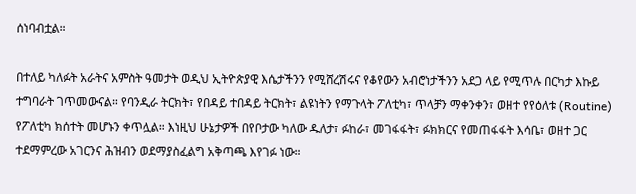ሰነባብቷል።

በተለይ ካለፉት አራትና አምስት ዓመታት ወዲህ ኢትዮጵያዊ እሴታችንን የሚሸረሽሩና የቆየውን አብሮነታችንን አደጋ ላይ የሚጥሉ በርካታ እኩይ ተግባራት ገጥመውናል። የባንዲራ ትርክት፣ የበዳይ ተበዳይ ትርክት፣ ልዩነትን የማጉላት ፖለቲካ፣ ጥላቻን ማቀንቀን፣ ወዘተ የየዕለቱ (Routine) የፖለቲካ ክሰተት መሆኑን ቀጥሏል። እነዚህ ሁኔታዎች በየቦታው ካለው ዱለታ፣ ፉከራ፣ መገፋፋት፣ ፉክክርና የመጠፋፋት እሳቤ፣ ወዘተ ጋር ተደማምረው አገርንና ሕዝብን ወደማያስፈልግ አቅጣጫ እየገፉ ነው።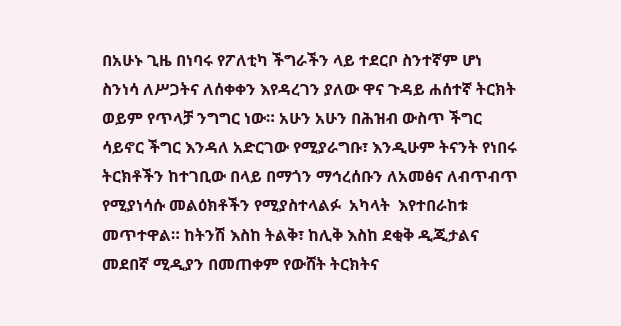በአሁኑ ጊዜ በነባሩ የፖለቲካ ችግራችን ላይ ተደርቦ ስንተኛም ሆነ ስንነሳ ለሥጋትና ለሰቀቀን እየዳረገን ያለው ዋና ጉዳይ ሐሰተኛ ትርክት ወይም የጥላቻ ንግግር ነው። አሁን አሁን በሕዝብ ውስጥ ችግር ሳይኖር ችግር እንዳለ አድርገው የሚያራግቡ፣ እንዲሁም ትናንት የነበሩ ትርክቶችን ከተገቢው በላይ በማጎን ማኅረሰቡን ለአመፅና ለብጥብጥ የሚያነሳሱ መልዕክቶችን የሚያስተላልፉ  አካላት  እየተበራከቱ መጥተዋል። ከትንሽ እስከ ትልቅ፣ ከሊቅ እስከ ደቂቅ ዲጂታልና መደበኛ ሚዲያን በመጠቀም የውሸት ትርክትና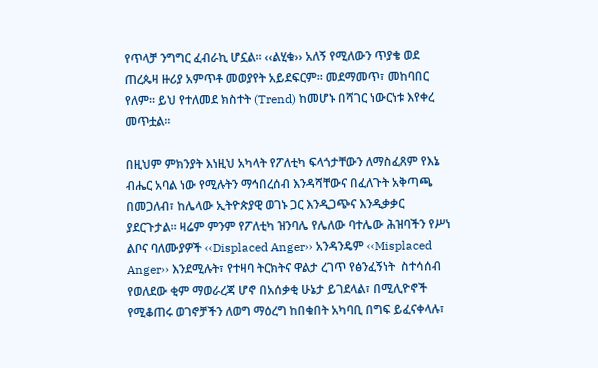የጥላቻ ንግግር ፈብራኪ ሆኗል። ‹‹ልሂቁ›› አለኝ የሚለውን ጥያቄ ወደ ጠረጴዛ ዙሪያ አምጥቶ መወያየት አይደፍርም፡፡ መደማመጥ፣ መከባበር የለም፡፡ ይህ የተለመደ ክስተት (Trend) ከመሆኑ በሻገር ነውርነቱ እየቀረ መጥቷል፡፡

በዚህም ምክንያት እነዚህ አካላት የፖለቲካ ፍላጎታቸውን ለማስፈጸም የእኔ ብሔር አባል ነው የሚሉትን ማኅበረሰብ እንዳሻቸውና በፈለጉት አቅጣጫ በመጋለብ፣ ከሌላው ኢትዮጵያዊ ወገኑ ጋር እንዲጋጭና እንዲቃቃር ያደርጉታል። ዛሬም ምንም የፖለቲካ ዝንባሌ የሌለው ባተሌው ሕዝባችን የሥነ ልቦና ባለሙያዎች ‹‹Displaced Anger›› አንዳንዴም ‹‹Misplaced Anger›› እንደሚሉት፣ የተዛባ ትርክትና ዋልታ ረገጥ የፅንፈኝነት  ስተሳሰብ የወለደው ቂም ማወራረጃ ሆኖ በአሰቃቂ ሁኔታ ይገደላል፣ በሚሊዮኖች የሚቆጠሩ ወገኖቻችን ለወግ ማዕረግ ከበቁበት አካባቢ በግፍ ይፈናቀላሉ፣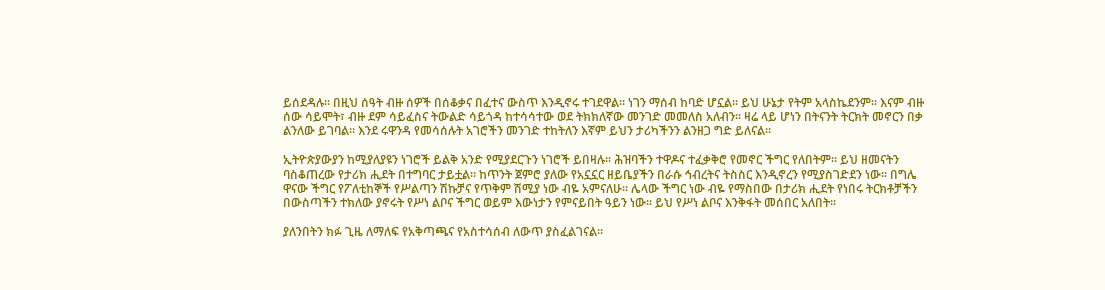ይሰደዳሉ። በዚህ ሰዓት ብዙ ሰዎች በሰቆቃና በፈተና ውስጥ እንዲኖሩ ተገደዋል። ነገን ማሰብ ከባድ ሆኗል። ይህ ሁኔታ የትም አላስኬደንም። እናም ብዙ ሰው ሳይሞት፣ ብዙ ደም ሳይፈስና ትውልድ ሳይጎዳ ከተሳሳተው ወደ ትክክለኛው መንገድ መመለስ አለብን። ዛሬ ላይ ሆነን በትናንት ትርክት መኖርን በቃ ልንለው ይገባል። እንደ ሩዋንዳ የመሳሰሉት አገሮችን መንገድ ተከትለን እኛም ይህን ታሪካችንን ልንዘጋ ግድ ይለናል።

ኢትዮጵያውያን ከሚያለያዩን ነገሮች ይልቅ አንድ የሚያደርጉን ነገሮች ይበዛሉ። ሕዝባችን ተዋዶና ተፈቃቅሮ የመኖር ችግር የለበትም፡፡ ይህ ዘመናትን ባስቆጠረው የታሪክ ሒደት በተግባር ታይቷል። ከጥንት ጀምሮ ያለው የአኗኗር ዘይቤያችን በራሱ ኅብረትና ትስስር እንዲኖረን የሚያስገድደን ነው። በግሌ ዋናው ችግር የፖለቲከኞች የሥልጣን ሽኩቻና የጥቅም ሽሚያ ነው ብዬ አምናለሁ። ሌላው ችግር ነው ብዬ የማስበው በታሪክ ሒደት የነበሩ ትርክቶቻችን በውስጣችን ተክለው ያኖሩት የሥነ ልቦና ችግር ወይም እውነታን የምናይበት ዓይን ነው። ይህ የሥነ ልቦና እንቅፋት መሰበር አለበት።

ያለንበትን ክፉ ጊዜ ለማለፍ የአቅጣጫና የአስተሳሰብ ለውጥ ያስፈልገናል።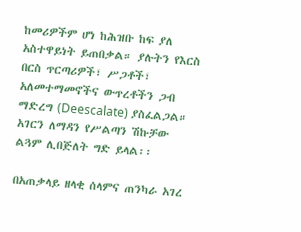ከመሪዎችም ሆነ ከሕዝቡ ከፍ ያለ አስተዋይነት ይጠበቃል። ያሉትን የእርስ በርስ ጥርጣሪዎች፣ ሥጋቶች፣ አለመተማመኖችና ውጥረቶችን ጋብ ማድረግ (Deescalate) ያስፈልጋል። አገርን ለማዳን የሥልጣን ሽኩቻው ልጓም ሊበጅለት ግድ ይላል፡፡

በአጠቃላይ ዘላቂ ሰላምና ጠንካራ አገረ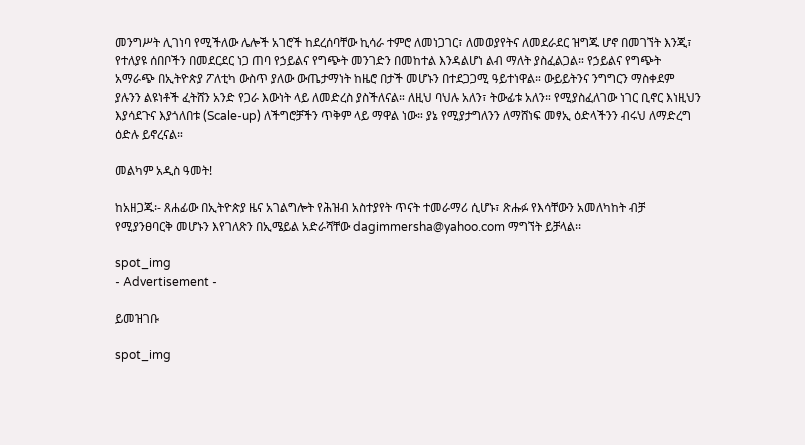መንግሥት ሊገነባ የሚችለው ሌሎች አገሮች ከደረሰባቸው ኪሳራ ተምሮ ለመነጋገር፣ ለመወያየትና ለመደራደር ዝግጁ ሆኖ በመገኘት እንጂ፣ የተለያዩ ሰበቦችን በመደርደር ነጋ ጠባ የኃይልና የግጭት መንገድን በመከተል እንዳልሆነ ልብ ማለት ያስፈልጋል። የኃይልና የግጭት አማራጭ በኢትዮጵያ ፖለቲካ ውስጥ ያለው ውጤታማነት ከዜሮ በታች መሆኑን በተደጋጋሚ ዓይተነዋል። ውይይትንና ንግግርን ማስቀደም ያሉንን ልዩነቶች ፈትሸን አንድ የጋራ እውነት ላይ ለመድረስ ያስችለናል። ለዚህ ባህሉ አለን፣ ትውፊቱ አለን። የሚያስፈለገው ነገር ቢኖር እነዚህን እያሳደጉና እያጎለበቱ (Scale-up) ለችግሮቻችን ጥቅም ላይ ማዋል ነው። ያኔ የሚያታግለንን ለማሸነፍ መፃኢ ዕድላችንን ብሩህ ለማድረግ ዕድሉ ይኖረናል።

መልካም አዲስ ዓመት!

ከአዘጋጁ፡- ጸሐፊው በኢትዮጵያ ዜና አገልግሎት የሕዝብ አስተያየት ጥናት ተመራማሪ ሲሆኑ፣ ጽሑፉ የእሳቸውን አመለካከት ብቻ የሚያንፀባርቅ መሆኑን እየገለጽን በኢሜይል አድራሻቸው dagimmersha@yahoo.com ማግኘት ይቻላል፡፡

spot_img
- Advertisement -

ይመዝገቡ

spot_img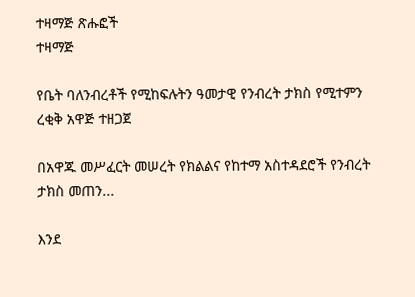ተዛማጅ ጽሑፎች
ተዛማጅ

የቤት ባለንብረቶች የሚከፍሉትን ዓመታዊ የንብረት ታክስ የሚተምን ረቂቅ አዋጅ ተዘጋጀ

በአዋጁ መሥፈርት መሠረት የክልልና የከተማ አስተዳደሮች የንብረት ታክስ መጠን...

እንደ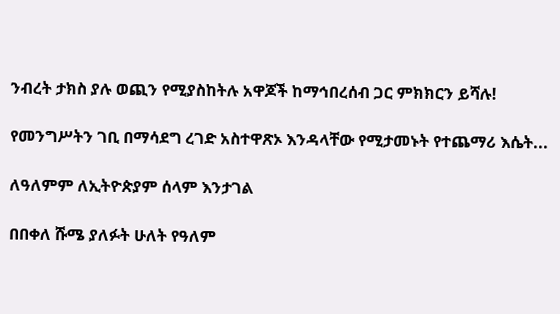ንብረት ታክስ ያሉ ወጪን የሚያስከትሉ አዋጆች ከማኅበረሰብ ጋር ምክክርን ይሻሉ!

የመንግሥትን ገቢ በማሳደግ ረገድ አስተዋጽኦ እንዳላቸው የሚታመኑት የተጨማሪ እሴት...

ለዓለምም ለኢትዮጵያም ሰላም እንታገል

በበቀለ ሹሜ ያለፉት ሁለት የዓለም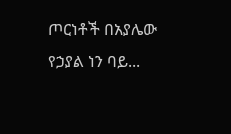ጦርነቶች በአያሌው የኃያል ነን ባይ...